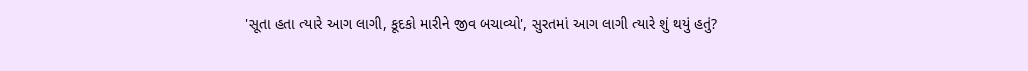'સૂતા હતા ત્યારે આગ લાગી, કૂદકો મારીને જીવ બચાવ્યો', સુરતમાં આગ લાગી ત્યારે શું થયું હતું?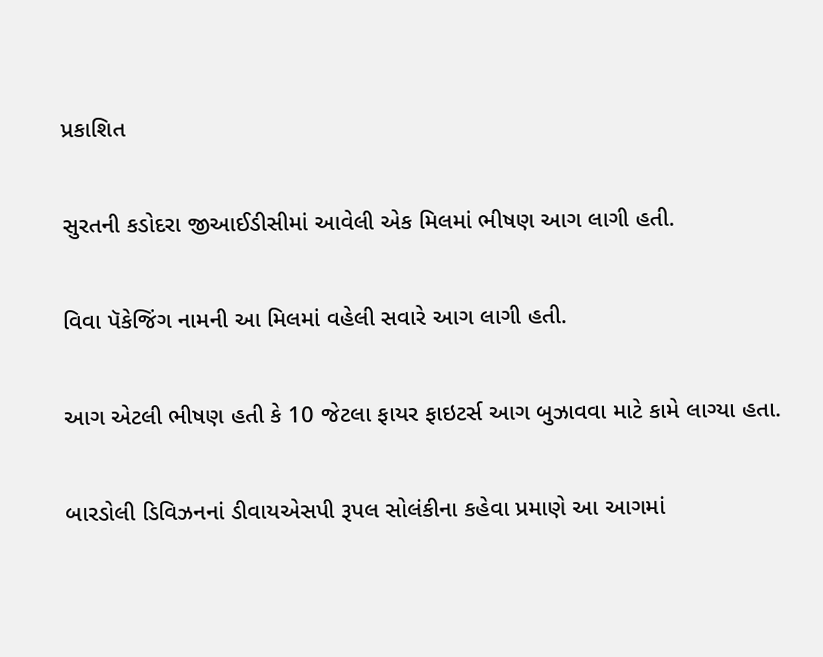પ્રકાશિત

સુરતની કડોદરા જીઆઈડીસીમાં આવેલી એક મિલમાં ભીષણ આગ લાગી હતી.

વિવા પૅકેજિંગ નામની આ મિલમાં વહેલી સવારે આગ લાગી હતી.

આગ એટલી ભીષણ હતી કે 10 જેટલા ફાયર ફાઇટર્સ આગ બુઝાવવા માટે કામે લાગ્યા હતા.

બારડોલી ડિવિઝનનાં ડીવાયએસપી રૂપલ સોલંકીના કહેવા પ્રમાણે આ આગમાં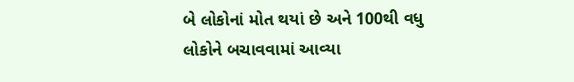બે લોકોનાં મોત થયાં છે અને 100થી વધુ લોકોને બચાવવામાં આવ્યા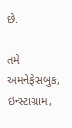છે.

તમે અમનેફેસબુક, ઇન્સ્ટાગ્રામ,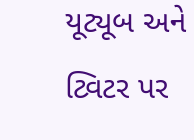યૂટ્યૂબ અને ટ્વિટર પર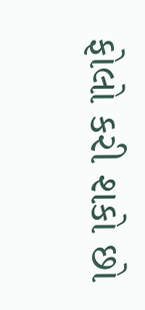ફોલો કરી શકો છો